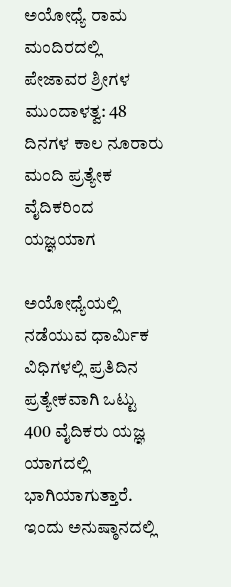ಅಯೋಧ್ಯೆ ರಾಮ ಮಂದಿರದಲ್ಲಿ ಪೇಜಾವರ ಶ್ರೀಗಳ ಮುಂದಾಳತ್ವ: 48 ದಿನಗಳ ಕಾಲ ನೂರಾರು ಮಂದಿ ಪ್ರತ್ಯೇಕ ವೈದಿಕರಿಂದ ಯಜ್ಞಯಾಗ

ಅಯೋಧ್ಯೆಯಲ್ಲಿ ನಡೆಯುವ ಧಾರ್ಮಿಕ ವಿಧಿಗಳಲ್ಲಿ ಪ್ರತಿದಿನ ಪ್ರತ್ಯೇಕವಾಗಿ ಒಟ್ಟು 400 ವೈದಿಕರು ಯಜ್ಞ ಯಾಗದಲ್ಲಿ ಭಾಗಿಯಾಗುತ್ತಾರೆ. ಇಂದು ಅನುಷ್ಠಾನದಲ್ಲಿ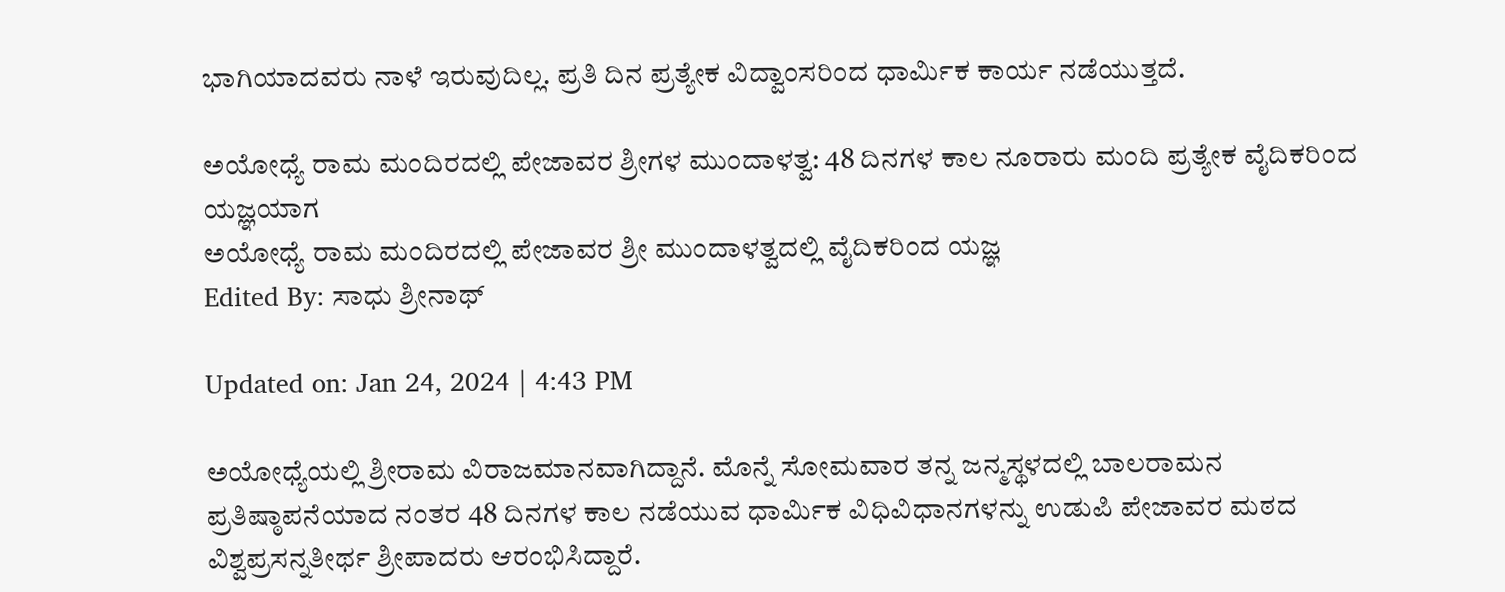ಭಾಗಿಯಾದವರು ನಾಳೆ ಇರುವುದಿಲ್ಲ. ಪ್ರತಿ ದಿನ ಪ್ರತ್ಯೇಕ ವಿದ್ವಾಂಸರಿಂದ ಧಾರ್ಮಿಕ ಕಾರ್ಯ ನಡೆಯುತ್ತದೆ.

ಅಯೋಧ್ಯೆ ರಾಮ ಮಂದಿರದಲ್ಲಿ ಪೇಜಾವರ ಶ್ರೀಗಳ ಮುಂದಾಳತ್ವ: 48 ದಿನಗಳ ಕಾಲ ನೂರಾರು ಮಂದಿ ಪ್ರತ್ಯೇಕ ವೈದಿಕರಿಂದ ಯಜ್ಞಯಾಗ
ಅಯೋಧ್ಯೆ ರಾಮ ಮಂದಿರದಲ್ಲಿ ಪೇಜಾವರ ಶ್ರೀ ಮುಂದಾಳತ್ವದಲ್ಲಿ ವೈದಿಕರಿಂದ ಯಜ್ಞ
Edited By: ಸಾಧು ಶ್ರೀನಾಥ್

Updated on: Jan 24, 2024 | 4:43 PM

ಅಯೋಧ್ಯೆಯಲ್ಲಿ ಶ್ರೀರಾಮ ವಿರಾಜಮಾನವಾಗಿದ್ದಾನೆ. ಮೊನ್ನೆ ಸೋಮವಾರ ತನ್ನ ಜನ್ಮಸ್ಥಳದಲ್ಲಿ ಬಾಲರಾಮನ ಪ್ರತಿಷ್ಠಾಪನೆಯಾದ ನಂತರ 48 ದಿನಗಳ ಕಾಲ ನಡೆಯುವ ಧಾರ್ಮಿಕ ವಿಧಿವಿಧಾನಗಳನ್ನು ಉಡುಪಿ ಪೇಜಾವರ ಮಠದ ವಿಶ್ವಪ್ರಸನ್ನತೀರ್ಥ ಶ್ರೀಪಾದರು ಆರಂಭಿಸಿದ್ದಾರೆ.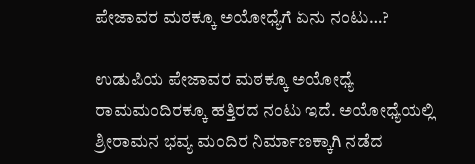ಪೇಜಾವರ ಮಠಕ್ಕೂ ಅಯೋಧ್ಯೆಗೆ ಏನು ನಂಟು…?

ಉಡುಪಿಯ ಪೇಜಾವರ ಮಠಕ್ಕೂ ಅಯೋಧ್ಯೆ ರಾಮಮಂದಿರಕ್ಕೂ ಹತ್ತಿರದ ನಂಟು ಇದೆ. ಅಯೋಧ್ಯೆಯಲ್ಲಿ ಶ್ರೀರಾಮನ ಭವ್ಯ ಮಂದಿರ ನಿರ್ಮಾಣಕ್ಕಾಗಿ ನಡೆದ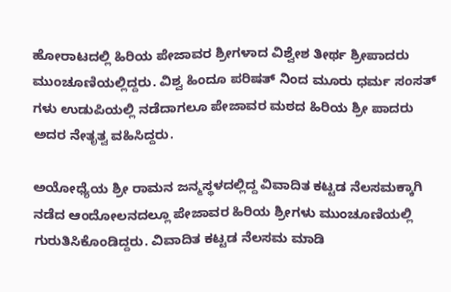ಹೋರಾಟದಲ್ಲಿ ಹಿರಿಯ ಪೇಜಾವರ ಶ್ರೀಗಳಾದ ವಿಶ್ವೇಶ ತೀರ್ಥ ಶ್ರೀಪಾದರು ಮುಂಚೂಣಿಯಲ್ಲಿದ್ದರು. ವಿಶ್ವ ಹಿಂದೂ ಪರಿಷತ್ ನಿಂದ ಮೂರು ಧರ್ಮ ಸಂಸತ್ ಗಳು ಉಡುಪಿಯಲ್ಲಿ ನಡೆದಾಗಲೂ ಪೇಜಾವರ ಮಠದ ಹಿರಿಯ ಶ್ರೀ ಪಾದರು ಅದರ ನೇತೃತ್ವ ವಹಿಸಿದ್ದರು.

ಅಯೋಧ್ಯೆಯ ಶ್ರೀ ರಾಮನ ಜನ್ಮಸ್ಥಳದಲ್ಲಿದ್ದ ವಿವಾದಿತ ಕಟ್ಟಡ ನೆಲಸಮಕ್ಕಾಗಿ ನಡೆದ ಆಂದೋಲನದಲ್ಲೂ ಪೇಜಾವರ ಹಿರಿಯ ಶ್ರೀಗಳು ಮುಂಚೂಣಿಯಲ್ಲಿ ಗುರುತಿಸಿಕೊಂಡಿದ್ದರು. ವಿವಾದಿತ ಕಟ್ಟಡ ನೆಲಸಮ ಮಾಡಿ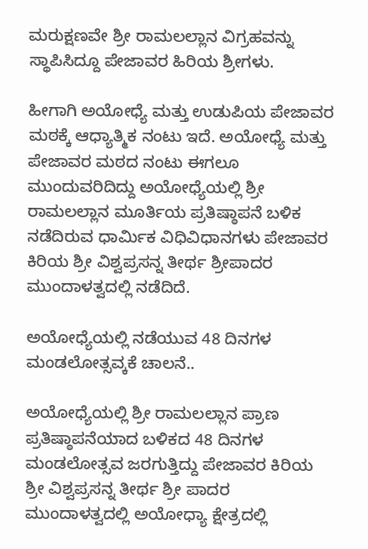ಮರುಕ್ಷಣವೇ ಶ್ರೀ ರಾಮಲಲ್ಲಾನ ವಿಗ್ರಹವನ್ನು ಸ್ಥಾಪಿಸಿದ್ದೂ ಪೇಜಾವರ ಹಿರಿಯ ಶ್ರೀಗಳು.

ಹೀಗಾಗಿ ಅಯೋಧ್ಯೆ ಮತ್ತು ಉಡುಪಿಯ ಪೇಜಾವರ ಮಠಕ್ಕೆ ಆಧ್ಯಾತ್ಮಿಕ ನಂಟು ಇದೆ. ಅಯೋಧ್ಯೆ ಮತ್ತು ಪೇಜಾವರ ಮಠದ ನಂಟು ಈಗಲೂ ಮುಂದುವರಿದಿದ್ದು ಅಯೋಧ್ಯೆಯಲ್ಲಿ ಶ್ರೀ ರಾಮಲಲ್ಲಾನ ಮೂರ್ತಿಯ ಪ್ರತಿಷ್ಠಾಪನೆ ಬಳಿಕ ನಡೆದಿರುವ ಧಾರ್ಮಿಕ ವಿಧಿವಿಧಾನಗಳು ಪೇಜಾವರ ಕಿರಿಯ ಶ್ರೀ ವಿಶ್ವಪ್ರಸನ್ನ ತೀರ್ಥ ಶ್ರೀಪಾದರ ಮುಂದಾಳತ್ವದಲ್ಲಿ ನಡೆದಿದೆ.

ಅಯೋಧ್ಯೆಯಲ್ಲಿ ನಡೆಯುವ 48 ದಿನಗಳ ಮಂಡಲೋತ್ಸವ್ಕಕೆ ಚಾಲನೆ..

ಅಯೋಧ್ಯೆಯಲ್ಲಿ ಶ್ರೀ ರಾಮಲಲ್ಲಾನ ಪ್ರಾಣ ಪ್ರತಿಷ್ಠಾಪನೆಯಾದ ಬಳಿಕದ 48 ದಿನಗಳ ಮಂಡಲೋತ್ಸವ ಜರಗುತ್ತಿದ್ದು ಪೇಜಾವರ ಕಿರಿಯ ಶ್ರೀ ವಿಶ್ವಪ್ರಸನ್ನ ತೀರ್ಥ ಶ್ರೀ ಪಾದರ ಮುಂದಾಳತ್ವದಲ್ಲಿ ಅಯೋಧ್ಯಾ ಕ್ಷೇತ್ರದಲ್ಲಿ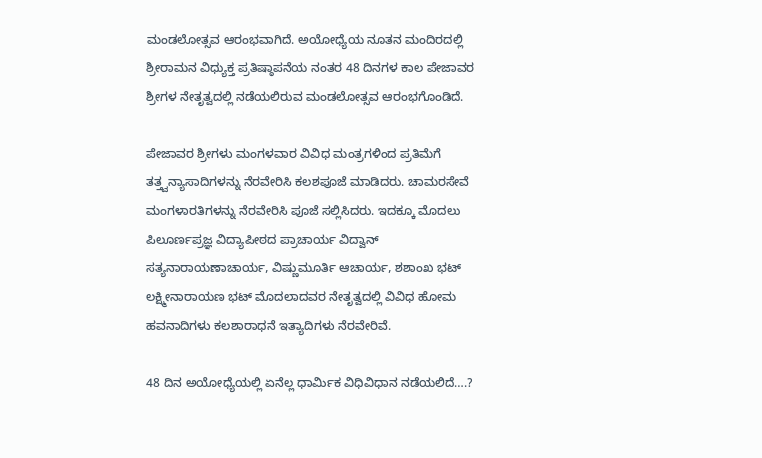ಮಂಡಲೋತ್ಸವ ಆರಂಭವಾಗಿದೆ. ಅಯೋಧ್ಯೆಯ ನೂತನ ಮಂದಿರದಲ್ಲಿ ಶ್ರೀರಾಮನ‌ ವಿಧ್ಯುಕ್ತ ಪ್ರತಿಷ್ಠಾಪನೆಯ ನಂತರ 48 ದಿನಗಳ ಕಾಲ ಪೇಜಾವರ ಶ್ರೀಗಳ ನೇತೃತ್ವದಲ್ಲಿ ನಡೆಯಲಿರುವ ಮಂಡಲೋತ್ಸವ ಆರಂಭಗೊಂಡಿದೆ.

ಪೇಜಾವರ ಶ್ರೀಗಳು ಮಂಗಳವಾರ ವಿವಿಧ ಮಂತ್ರಗಳಿಂದ ಪ್ರತಿಮೆಗೆ ತತ್ತ್ವನ್ಯಾಸಾದಿಗಳನ್ನು ನೆರವೇರಿಸಿ ಕಲಶಪೂಜೆ ಮಾಡಿದರು. ಚಾಮರಸೇವೆ ಮಂಗಳಾರತಿಗಳನ್ನು ನೆರವೇರಿಸಿ ಪೂಜೆ ಸಲ್ಲಿಸಿದರು. ಇದಕ್ಕೂ ಮೊದಲು ಪಿಲೂರ್ಣಪ್ರಜ್ಞ ವಿದ್ಯಾಪೀಠದ ಪ್ರಾಚಾರ್ಯ ವಿದ್ವಾನ್ ಸತ್ಯನಾರಾಯಣಾಚಾರ್ಯ, ವಿಷ್ಣುಮೂರ್ತಿ ಆಚಾರ್ಯ, ಶಶಾಂಖ ಭಟ್ ಲಕ್ಷ್ಮೀನಾರಾಯಣ ಭಟ್ ಮೊದಲಾದವರ ನೇತೃತ್ವದಲ್ಲಿ ವಿವಿಧ ಹೋಮ ಹವನಾದಿಗಳು ಕಲಶಾರಾಧನೆ ಇತ್ಯಾದಿಗಳು ನೆರವೇರಿವೆ.

48 ದಿನ ಅಯೋಧ್ಯೆಯಲ್ಲಿ ಏನೆಲ್ಲ ಧಾರ್ಮಿಕ ವಿಧಿವಿಧಾನ ನಡೆಯಲಿದೆ….?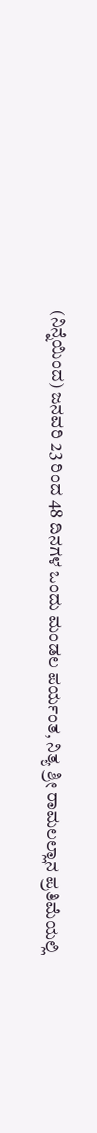(ನಿನ್ನೆಯಿಂದ) ಜನವರಿ 23 ರಿಂದ 48 ದಿನಗಳ ಒಂದು ಮಂಡಲ ಪರ್ಯಂತ, ನಿತ್ಯ ಶ್ರೀ ರಾಮಲಲ್ಲಾನ ಪ್ರತಿಮೆಯಲ್ಲಿ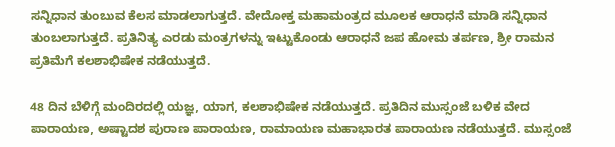ಸನ್ನಿಧಾನ ತುಂಬುವ ಕೆಲಸ ಮಾಡಲಾಗುತ್ತದೆ. ವೇದೋಕ್ತ ಮಹಾಮಂತ್ರದ ಮೂಲಕ ಆರಾಧನೆ ಮಾಡಿ ಸನ್ನಿಧಾನ ತುಂಬಲಾಗುತ್ತದೆ. ಪ್ರತಿನಿತ್ಯ ಎರಡು ಮಂತ್ರಗಳನ್ನು ಇಟ್ಟುಕೊಂಡು ಆರಾಧನೆ ಜಪ ಹೋಮ ತರ್ಪಣ, ಶ್ರೀ ರಾಮನ ಪ್ರತಿಮೆಗೆ ಕಲಶಾಭಿಷೇಕ ನಡೆಯುತ್ತದೆ.

48 ದಿನ ಬೆಳಿಗ್ಗೆ ಮಂದಿರದಲ್ಲಿ ಯಜ್ಞ, ಯಾಗ, ಕಲಶಾಭಿಷೇಕ ನಡೆಯುತ್ತದೆ. ಪ್ರತಿದಿನ ಮುಸ್ಸಂಜೆ ಬಳಿಕ ವೇದ ಪಾರಾಯಣ, ಅಷ್ಟಾದಶ ಪುರಾಣ ಪಾರಾಯಣ, ರಾಮಾಯಣ ಮಹಾಭಾರತ ಪಾರಾಯಣ ನಡೆಯುತ್ತದೆ. ಮುಸ್ಸಂಜೆ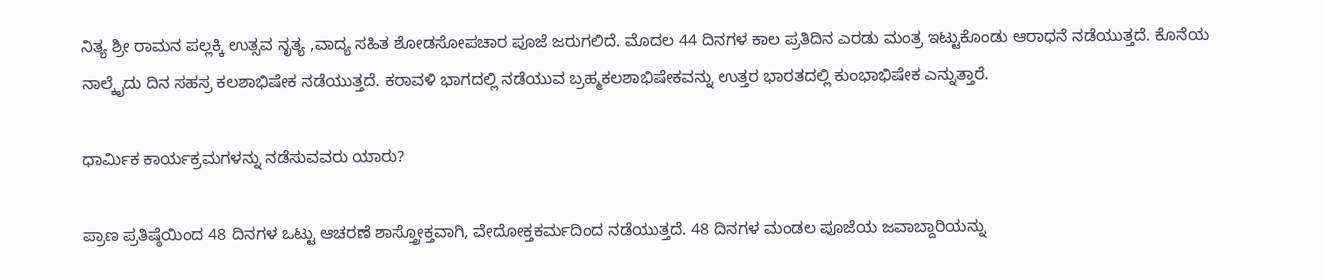ನಿತ್ಯ ಶ್ರೀ ರಾಮನ ಪಲ್ಲಕ್ಕಿ ಉತ್ಸವ ನೃತ್ಯ ,ವಾದ್ಯ ಸಹಿತ ಶೋಡಸೋಪಚಾರ ಪೂಜೆ ಜರುಗಲಿದೆ. ಮೊದಲ 44 ದಿನಗಳ ಕಾಲ ಪ್ರತಿದಿನ ಎರಡು ಮಂತ್ರ ಇಟ್ಟುಕೊಂಡು ಆರಾಧನೆ ನಡೆಯುತ್ತದೆ. ಕೊನೆಯ ನಾಲ್ಕೈದು ದಿನ ಸಹಸ್ರ ಕಲಶಾಭಿಷೇಕ ನಡೆಯುತ್ತದೆ. ಕರಾವಳಿ ಭಾಗದಲ್ಲಿ ನಡೆಯುವ ಬ್ರಹ್ಮಕಲಶಾಭಿಷೇಕವನ್ನು ಉತ್ತರ ಭಾರತದಲ್ಲಿ ಕುಂಭಾಭಿಷೇಕ ಎನ್ನುತ್ತಾರೆ.

ಧಾರ್ಮಿಕ ಕಾರ್ಯಕ್ರಮಗಳನ್ನು ನಡೆಸುವವರು ಯಾರು?

ಪ್ರಾಣ ಪ್ರತಿಷ್ಠೆಯಿಂದ 48 ದಿನಗಳ ಒಟ್ಟು ಆಚರಣೆ ಶಾಸ್ತ್ರೋಕ್ತವಾಗಿ, ವೇದೋಕ್ತಕರ್ಮದಿಂದ ನಡೆಯುತ್ತದೆ. 48 ದಿನಗಳ ಮಂಡಲ ಪೂಜೆಯ ಜವಾಬ್ದಾರಿಯನ್ನು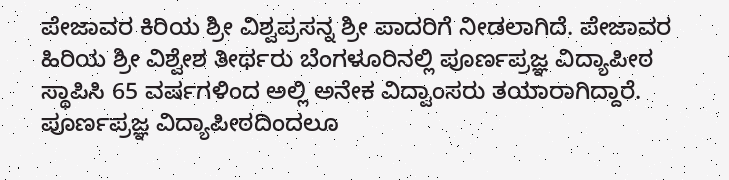ಪೇಜಾವರ ಕಿರಿಯ ಶ್ರೀ ವಿಶ್ವಪ್ರಸನ್ನ ಶ್ರೀ ಪಾದರಿಗೆ ನೀಡಲಾಗಿದೆ. ಪೇಜಾವರ ಹಿರಿಯ ಶ್ರೀ ವಿಶ್ವೇಶ ತೀರ್ಥರು ಬೆಂಗಳೂರಿನಲ್ಲಿ ಪೂರ್ಣಪ್ರಜ್ಞ ವಿದ್ಯಾಪೀಠ ಸ್ಥಾಪಿಸಿ 65 ವರ್ಷಗಳಿಂದ ಅಲ್ಲಿ ಅನೇಕ ವಿದ್ವಾಂಸರು ತಯಾರಾಗಿದ್ದಾರೆ. ಪೂರ್ಣಪ್ರಜ್ಞ ವಿದ್ಯಾಪೀಠದಿಂದಲೂ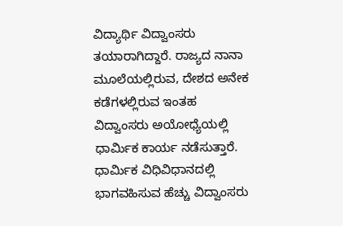ವಿದ್ಯಾರ್ಥಿ ವಿದ್ವಾಂಸರು ತಯಾರಾಗಿದ್ದಾರೆ. ರಾಜ್ಯದ ನಾನಾ ಮೂಲೆಯಲ್ಲಿರುವ, ದೇಶದ ಅನೇಕ ಕಡೆಗಳಲ್ಲಿರುವ ಇಂತಹ ವಿದ್ವಾಂಸರು ಅಯೋಧ್ಯೆಯಲ್ಲಿ ಧಾರ್ಮಿಕ ಕಾರ್ಯ ನಡೆಸುತ್ತಾರೆ. ಧಾರ್ಮಿಕ ವಿಧಿವಿಧಾನದಲ್ಲಿ ಭಾಗವಹಿಸುವ ಹೆಚ್ಚು ವಿದ್ವಾಂಸರು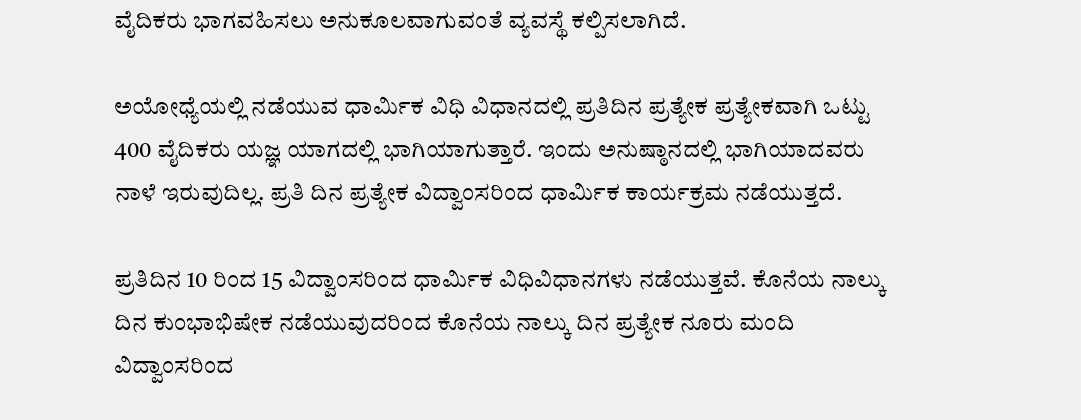ವೈದಿಕರು ಭಾಗವಹಿಸಲು ಅನುಕೂಲವಾಗುವಂತೆ ವ್ಯವಸ್ಥೆ ಕಲ್ಪಿಸಲಾಗಿದೆ.

ಅಯೋಧ್ಯೆಯಲ್ಲಿ ನಡೆಯುವ ಧಾರ್ಮಿಕ ವಿಧಿ ವಿಧಾನದಲ್ಲಿ ಪ್ರತಿದಿನ ಪ್ರತ್ಯೇಕ ಪ್ರತ್ಯೇಕವಾಗಿ ಒಟ್ಟು 400 ವೈದಿಕರು ಯಜ್ಞ ಯಾಗದಲ್ಲಿ ಭಾಗಿಯಾಗುತ್ತಾರೆ. ಇಂದು ಅನುಷ್ಠಾನದಲ್ಲಿ ಭಾಗಿಯಾದವರು ನಾಳೆ ಇರುವುದಿಲ್ಲ. ಪ್ರತಿ ದಿನ ಪ್ರತ್ಯೇಕ ವಿದ್ವಾಂಸರಿಂದ ಧಾರ್ಮಿಕ ಕಾರ್ಯಕ್ರಮ ನಡೆಯುತ್ತದೆ.

ಪ್ರತಿದಿನ 10 ರಿಂದ 15 ವಿದ್ವಾಂಸರಿಂದ ಧಾರ್ಮಿಕ ವಿಧಿವಿಧಾನಗಳು ನಡೆಯುತ್ತವೆ. ಕೊನೆಯ ನಾಲ್ಕು ದಿನ ಕುಂಭಾಭಿಷೇಕ ನಡೆಯುವುದರಿಂದ ಕೊನೆಯ ನಾಲ್ಕು ದಿನ ಪ್ರತ್ಯೇಕ ನೂರು ಮಂದಿ ವಿದ್ವಾಂಸರಿಂದ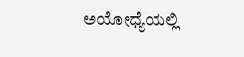ಅಯೋಧ್ಯೆಯಲ್ಲಿ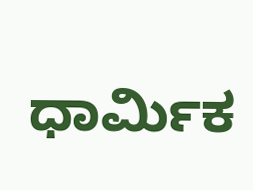ಧಾರ್ಮಿಕ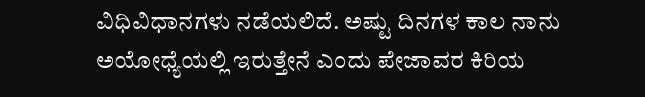ವಿಧಿವಿಧಾನಗಳು ನಡೆಯಲಿದೆ. ಅಷ್ಟು ದಿನಗಳ ಕಾಲ ನಾನು ಅಯೋಧ್ಯೆಯಲ್ಲಿ ಇರುತ್ತೇನೆ ಎಂದು ಪೇಜಾವರ ಕಿರಿಯ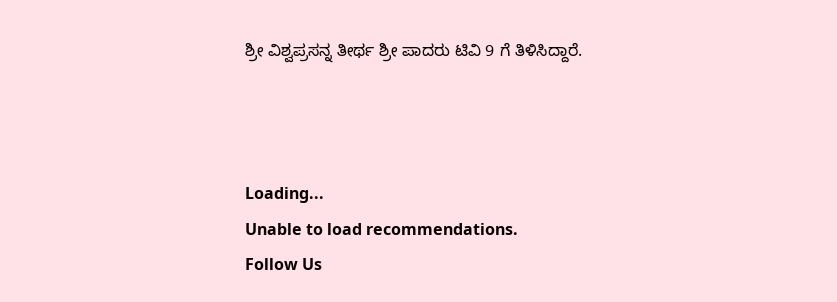ಶ್ರೀ ವಿಶ್ವಪ್ರಸನ್ನ ತೀರ್ಥ ಶ್ರೀ ಪಾದರು ಟಿವಿ 9 ಗೆ ತಿಳಿಸಿದ್ದಾರೆ.



Loading...
Unable to load recommendations.
Follow Us